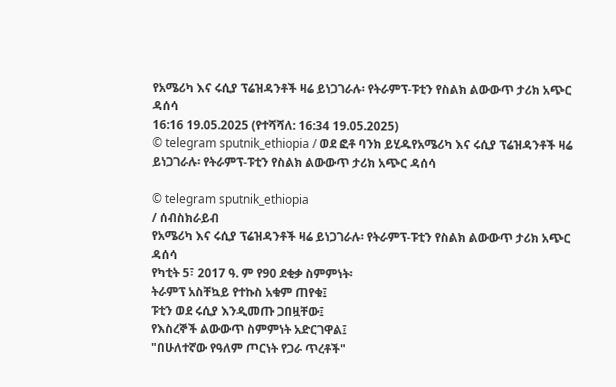የአሜሪካ እና ሩሲያ ፕሬዝዳንቶች ዛሬ ይነጋገራሉ፡ የትራምፕ-ፑቲን የስልክ ልውውጥ ታሪክ አጭር ዳሰሳ
16:16 19.05.2025 (የተሻሻለ: 16:34 19.05.2025)
© telegram sputnik_ethiopia / ወደ ፎቶ ባንክ ይሂዱየአሜሪካ እና ሩሲያ ፕሬዝዳንቶች ዛሬ ይነጋገራሉ፡ የትራምፕ-ፑቲን የስልክ ልውውጥ ታሪክ አጭር ዳሰሳ

© telegram sputnik_ethiopia
/ ሰብስክራይብ
የአሜሪካ እና ሩሲያ ፕሬዝዳንቶች ዛሬ ይነጋገራሉ፡ የትራምፕ-ፑቲን የስልክ ልውውጥ ታሪክ አጭር ዳሰሳ
የካቲት 5፣ 2017 ዓ. ም የ90 ደቂቃ ስምምነት፡
ትራምፕ አስቸኳይ የተኩስ አቁም ጠየቁ፤
ፑቲን ወደ ሩሲያ እንዲመጡ ጋበዟቸው፤
የእስረኞች ልውውጥ ስምምነት አድርገዋል፤
"በሁለተኛው የዓለም ጦርነት የጋራ ጥረቶች"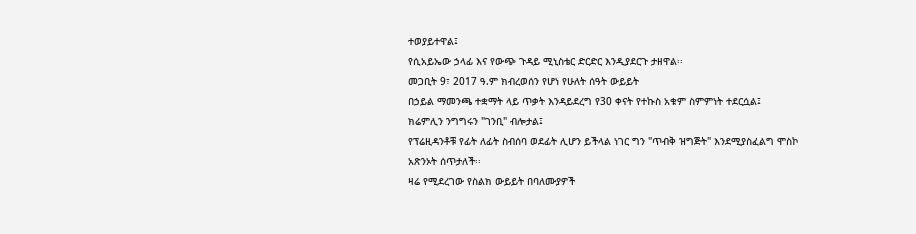ተወያይተዋል፤
የሲአይኤው ኃላፊ እና የውጭ ጉዳይ ሚኒስቴር ድርድር እንዲያደርጉ ታዘዋል፡፡
መጋቢት 9፣ 2017 ዓ.ም ክብረወሰን የሆነ የሁለት ሰዓት ውይይት
በኃይል ማመንጫ ተቋማት ላይ ጥቃት እንዳይደረግ የ30 ቀናት የተኩስ አቁም ስምምነት ተደርሷል፤
ክሬምሊን ንግግሩን "ገንቢ" ብሎታል፤
የፕሬዚዳንቶቹ የፊት ለፊት ስብሰባ ወደፊት ሊሆን ይችላል ነገር ግን "ጥብቅ ዝግጅት" እንደሚያስፈልግ ሞስኮ አጽንኦት ሰጥታለች፡፡
ዛሬ የሚደረገው የስልክ ውይይት በባለሙያዎች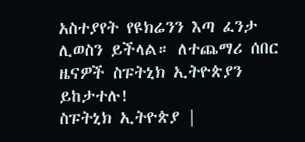አስተያየት የዩክሬንን እጣ ፈንታ ሊወስን ይችላል። ለተጨማሪ ሰበር ዜናዎች ስፑትኒክ ኢትዮጵያን ይከታተሉ!
ስፑትኒክ ኢትዮጵያ |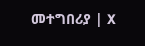መተግበሪያ | X